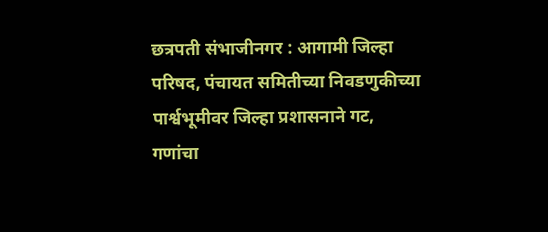छत्रपती संभाजीनगर : आगामी जिल्हा परिषद, पंचायत समितीच्या निवडणुकीच्या पार्श्वभूमीवर जिल्हा प्रशासनाने गट, गणांचा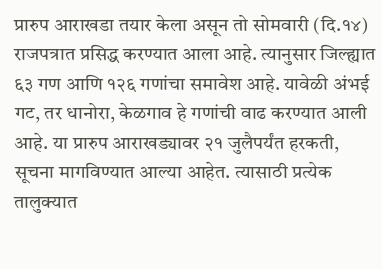प्रारुप आराखडा तयार केला असून तो सोमवारी (दि.१४) राजपत्रात प्रसिद्ध करण्यात आला आहे. त्यानुसार जिल्ह्यात ६३ गण आणि १२६ गणांचा समावेश आहे. यावेळी अंभई गट, तर धानोरा, केळगाव हे गणांची वाढ करण्यात आली आहे. या प्रारुप आराखड्यावर २१ जुलैपर्यंत हरकती, सूचना मागविण्यात आल्या आहेत. त्यासाठी प्रत्येक तालुक्यात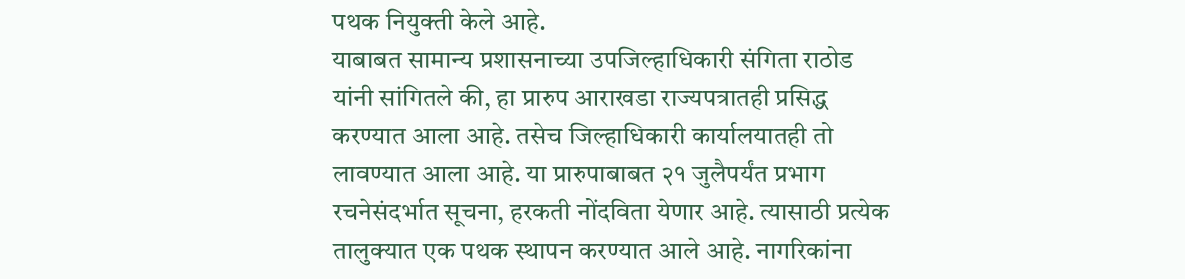पथक नियुक्ती केले आहे.
याबाबत सामान्य प्रशासनाच्या उपजिल्हाधिकारी संगिता राठोड यांनी सांगितले की, हा प्रारुप आराखडा राज्यपत्रातही प्रसिद्ध करण्यात आला आहे. तसेच जिल्हाधिकारी कार्यालयातही तो लावण्यात आला आहे. या प्रारुपाबाबत २१ जुलैपर्यंत प्रभाग रचनेसंदर्भात सूचना, हरकती नोंदविता येणार आहे. त्यासाठी प्रत्येक तालुक्यात एक पथक स्थापन करण्यात आले आहे. नागरिकांना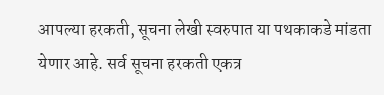आपल्या हरकती, सूचना लेखी स्वरुपात या पथकाकडे मांडता येणार आहे. सर्व सूचना हरकती एकत्र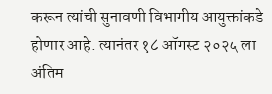करून त्यांची सुनावणी विभागीय आयुक्तांकडे होणार आहे. त्यानंतर १८ ऑगस्ट २०२५ ला अंतिम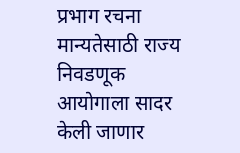प्रभाग रचना मान्यतेसाठी राज्य निवडणूक आयोगाला सादर केली जाणार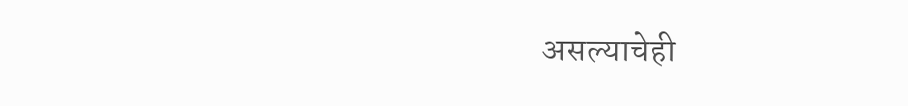असल्याचेही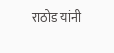राठोड यांनी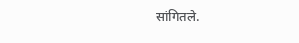सांगितले.